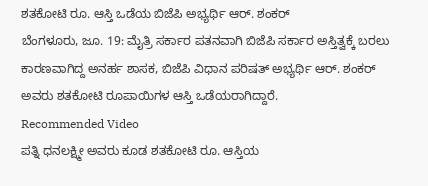ಶತಕೋಟಿ ರೂ. ಆಸ್ತಿ ಒಡೆಯ ಬಿಜೆಪಿ ಅಭ್ಯರ್ಥಿ ಆರ್. ಶಂಕರ್
ಬೆಂಗಳೂರು, ಜೂ. 19: ಮೈತ್ರಿ ಸರ್ಕಾರ ಪತನವಾಗಿ ಬಿಜೆಪಿ ಸರ್ಕಾರ ಅಸ್ತಿತ್ವಕ್ಕೆ ಬರಲು ಕಾರಣವಾಗಿದ್ದ ಅನರ್ಹ ಶಾಸಕ, ಬಿಜೆಪಿ ವಿಧಾನ ಪರಿಷತ್ ಅಭ್ಯರ್ಥಿ ಆರ್. ಶಂಕರ್ ಅವರು ಶತಕೋಟಿ ರೂಪಾಯಿಗಳ ಆಸ್ತಿ ಒಡೆಯರಾಗಿದ್ದಾರೆ.
Recommended Video
ಪತ್ನಿ ಧನಲಕ್ಷ್ಮೀ ಅವರು ಕೂಡ ಶತಕೋಟಿ ರೂ. ಆಸ್ತಿಯ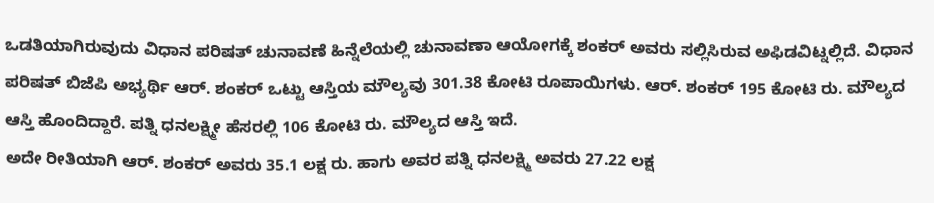ಒಡತಿಯಾಗಿರುವುದು ವಿಧಾನ ಪರಿಷತ್ ಚುನಾವಣೆ ಹಿನ್ನೆಲೆಯಲ್ಲಿ ಚುನಾವಣಾ ಆಯೋಗಕ್ಕೆ ಶಂಕರ್ ಅವರು ಸಲ್ಲಿಸಿರುವ ಅಫಿಡವಿಟ್ನಲ್ಲಿದೆ. ವಿಧಾನ ಪರಿಷತ್ ಬಿಜೆಪಿ ಅಭ್ಯರ್ಥಿ ಆರ್. ಶಂಕರ್ ಒಟ್ಟು ಆಸ್ತಿಯ ಮೌಲ್ಯವು 301.38 ಕೋಟಿ ರೂಪಾಯಿಗಳು. ಆರ್. ಶಂಕರ್ 195 ಕೋಟಿ ರು. ಮೌಲ್ಯದ ಆಸ್ತಿ ಹೊಂದಿದ್ದಾರೆ. ಪತ್ನಿ ಧನಲಕ್ಷ್ಮೀ ಹೆಸರಲ್ಲಿ 106 ಕೋಟಿ ರು. ಮೌಲ್ಯದ ಆಸ್ತಿ ಇದೆ.
ಅದೇ ರೀತಿಯಾಗಿ ಆರ್. ಶಂಕರ್ ಅವರು 35.1 ಲಕ್ಷ ರು. ಹಾಗು ಅವರ ಪತ್ನಿ ಧನಲಕ್ಷ್ಮಿ ಅವರು 27.22 ಲಕ್ಷ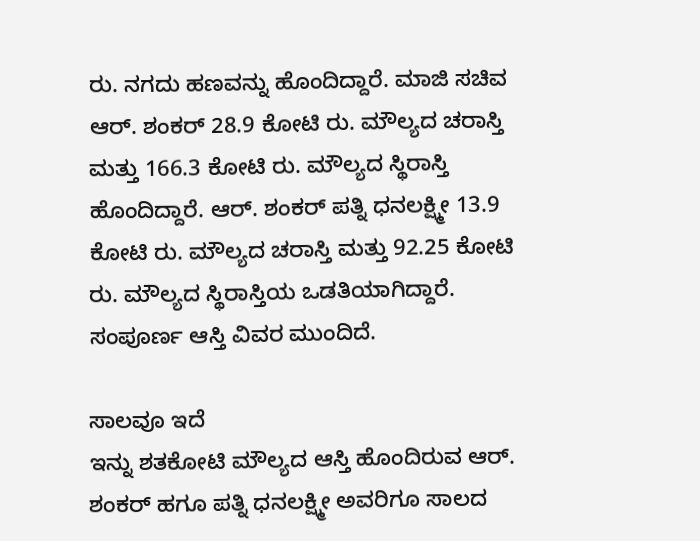ರು. ನಗದು ಹಣವನ್ನು ಹೊಂದಿದ್ದಾರೆ. ಮಾಜಿ ಸಚಿವ ಆರ್. ಶಂಕರ್ 28.9 ಕೋಟಿ ರು. ಮೌಲ್ಯದ ಚರಾಸ್ತಿ ಮತ್ತು 166.3 ಕೋಟಿ ರು. ಮೌಲ್ಯದ ಸ್ಥಿರಾಸ್ತಿ ಹೊಂದಿದ್ದಾರೆ. ಆರ್. ಶಂಕರ್ ಪತ್ನಿ ಧನಲಕ್ಷ್ಮೀ 13.9 ಕೋಟಿ ರು. ಮೌಲ್ಯದ ಚರಾಸ್ತಿ ಮತ್ತು 92.25 ಕೋಟಿ ರು. ಮೌಲ್ಯದ ಸ್ಥಿರಾಸ್ತಿಯ ಒಡತಿಯಾಗಿದ್ದಾರೆ. ಸಂಪೂರ್ಣ ಆಸ್ತಿ ವಿವರ ಮುಂದಿದೆ.

ಸಾಲವೂ ಇದೆ
ಇನ್ನು ಶತಕೋಟಿ ಮೌಲ್ಯದ ಆಸ್ತಿ ಹೊಂದಿರುವ ಆರ್. ಶಂಕರ್ ಹಗೂ ಪತ್ನಿ ಧನಲಕ್ಷ್ಮೀ ಅವರಿಗೂ ಸಾಲದ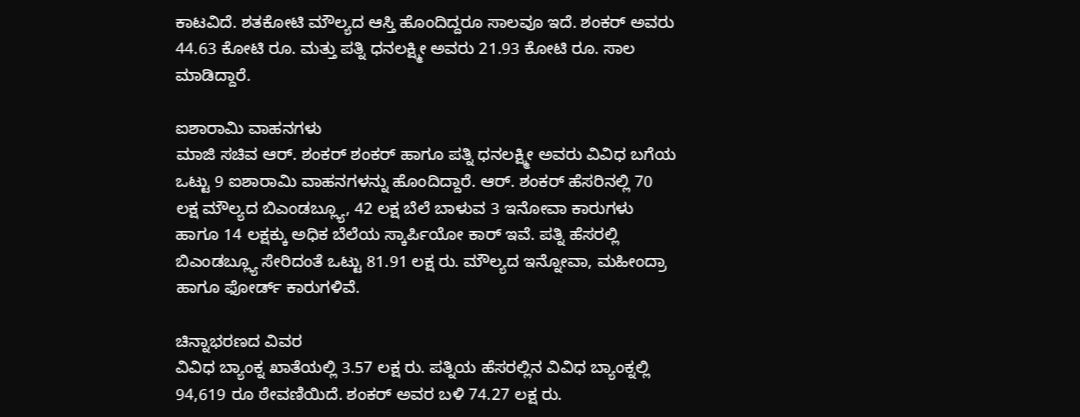ಕಾಟವಿದೆ. ಶತಕೋಟಿ ಮೌಲ್ಯದ ಆಸ್ತಿ ಹೊಂದಿದ್ದರೂ ಸಾಲವೂ ಇದೆ. ಶಂಕರ್ ಅವರು 44.63 ಕೋಟಿ ರೂ. ಮತ್ತು ಪತ್ನಿ ಧನಲಕ್ಷ್ಮೀ ಅವರು 21.93 ಕೋಟಿ ರೂ. ಸಾಲ ಮಾಡಿದ್ದಾರೆ.

ಐಶಾರಾಮಿ ವಾಹನಗಳು
ಮಾಜಿ ಸಚಿವ ಆರ್. ಶಂಕರ್ ಶಂಕರ್ ಹಾಗೂ ಪತ್ನಿ ಧನಲಕ್ಷ್ಮೀ ಅವರು ವಿವಿಧ ಬಗೆಯ ಒಟ್ಟು 9 ಐಶಾರಾಮಿ ವಾಹನಗಳನ್ನು ಹೊಂದಿದ್ದಾರೆ. ಆರ್. ಶಂಕರ್ ಹೆಸರಿನಲ್ಲಿ 70 ಲಕ್ಷ ಮೌಲ್ಯದ ಬಿಎಂಡಬ್ಲ್ಯೂ, 42 ಲಕ್ಷ ಬೆಲೆ ಬಾಳುವ 3 ಇನೋವಾ ಕಾರುಗಳು ಹಾಗೂ 14 ಲಕ್ಷಕ್ಕು ಅಧಿಕ ಬೆಲೆಯ ಸ್ಕಾರ್ಪಿಯೋ ಕಾರ್ ಇವೆ. ಪತ್ನಿ ಹೆಸರಲ್ಲಿ ಬಿಎಂಡಬ್ಲ್ಯೂ ಸೇರಿದಂತೆ ಒಟ್ಟು 81.91 ಲಕ್ಷ ರು. ಮೌಲ್ಯದ ಇನ್ನೋವಾ, ಮಹೀಂದ್ರಾ ಹಾಗೂ ಫೋರ್ಡ್ ಕಾರುಗಳಿವೆ.

ಚಿನ್ನಾಭರಣದ ವಿವರ
ವಿವಿಧ ಬ್ಯಾಂಕ್ನ ಖಾತೆಯಲ್ಲಿ 3.57 ಲಕ್ಷ ರು. ಪತ್ನಿಯ ಹೆಸರಲ್ಲಿನ ವಿವಿಧ ಬ್ಯಾಂಕ್ನಲ್ಲಿ 94,619 ರೂ ಠೇವಣಿಯಿದೆ. ಶಂಕರ್ ಅವರ ಬಳಿ 74.27 ಲಕ್ಷ ರು.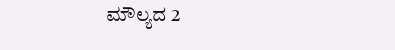ಮೌಲ್ಯದ 2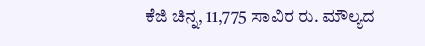ಕೆಜಿ ಚಿನ್ನ, 11,775 ಸಾವಿರ ರು. ಮೌಲ್ಯದ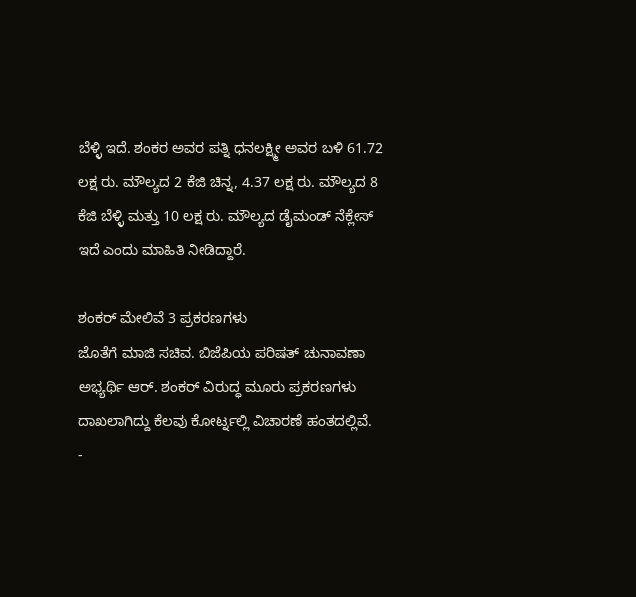ಬೆಳ್ಳಿ ಇದೆ. ಶಂಕರ ಅವರ ಪತ್ನಿ ಧನಲಕ್ಷ್ಮೀ ಅವರ ಬಳಿ 61.72 ಲಕ್ಷ ರು. ಮೌಲ್ಯದ 2 ಕೆಜಿ ಚಿನ್ನ, 4.37 ಲಕ್ಷ ರು. ಮೌಲ್ಯದ 8 ಕೆಜಿ ಬೆಳ್ಳಿ ಮತ್ತು 10 ಲಕ್ಷ ರು. ಮೌಲ್ಯದ ಡೈಮಂಡ್ ನೆಕ್ಲೇಸ್ ಇದೆ ಎಂದು ಮಾಹಿತಿ ನೀಡಿದ್ದಾರೆ.

ಶಂಕರ್ ಮೇಲಿವೆ 3 ಪ್ರಕರಣಗಳು
ಜೊತೆಗೆ ಮಾಜಿ ಸಚಿವ. ಬಿಜೆಪಿಯ ಪರಿಷತ್ ಚುನಾವಣಾ ಅಭ್ಯರ್ಥಿ ಆರ್. ಶಂಕರ್ ವಿರುದ್ಧ ಮೂರು ಪ್ರಕರಣಗಳು ದಾಖಲಾಗಿದ್ದು ಕೆಲವು ಕೋರ್ಟ್ನಲ್ಲಿ ವಿಚಾರಣೆ ಹಂತದಲ್ಲಿವೆ.
-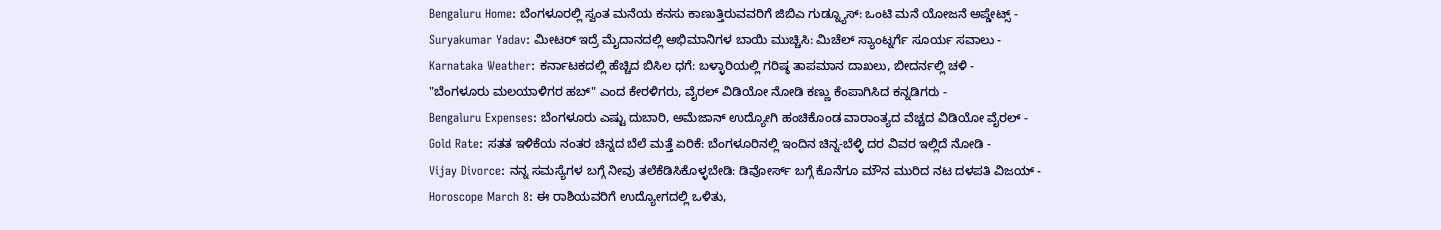Bengaluru Home: ಬೆಂಗಳೂರಲ್ಲಿ ಸ್ವಂತ ಮನೆಯ ಕನಸು ಕಾಣುತ್ತಿರುವವರಿಗೆ ಜಿಬಿಎ ಗುಡ್ನ್ಯೂಸ್: ಒಂಟಿ ಮನೆ ಯೋಜನೆ ಅಪ್ಡೇಟ್ಸ್ -
Suryakumar Yadav: ಮೀಟರ್ ಇದ್ರೆ ಮೈದಾನದಲ್ಲಿ ಅಭಿಮಾನಿಗಳ ಬಾಯಿ ಮುಚ್ಚಿಸಿ: ಮಿಚೆಲ್ ಸ್ಯಾಂಟ್ನರ್ಗೆ ಸೂರ್ಯ ಸವಾಲು -
Karnataka Weather: ಕರ್ನಾಟಕದಲ್ಲಿ ಹೆಚ್ಚಿದ ಬಿಸಿಲ ಧಗೆ: ಬಳ್ಳಾರಿಯಲ್ಲಿ ಗರಿಷ್ಠ ತಾಪಮಾನ ದಾಖಲು, ಬೀದರ್ನಲ್ಲಿ ಚಳಿ -
"ಬೆಂಗಳೂರು ಮಲಯಾಳಿಗರ ಹಬ್" ಎಂದ ಕೇರಳಿಗರು, ವೈರಲ್ ವಿಡಿಯೋ ನೋಡಿ ಕಣ್ಣು ಕೆಂಪಾಗಿಸಿದ ಕನ್ನಡಿಗರು -
Bengaluru Expenses: ಬೆಂಗಳೂರು ಎಷ್ಟು ದುಬಾರಿ, ಅಮೆಜಾನ್ ಉದ್ಯೋಗಿ ಹಂಚಿಕೊಂಡ ವಾರಾಂತ್ಯದ ವೆಚ್ಚದ ವಿಡಿಯೋ ವೈರಲ್ -
Gold Rate: ಸತತ ಇಳಿಕೆಯ ನಂತರ ಚಿನ್ನದ ಬೆಲೆ ಮತ್ತೆ ಏರಿಕೆ: ಬೆಂಗಳೂರಿನಲ್ಲಿ ಇಂದಿನ ಚಿನ್ನ-ಬೆಳ್ಳಿ ದರ ವಿವರ ಇಲ್ಲಿದೆ ನೋಡಿ -
Vijay Divorce: ನನ್ನ ಸಮಸ್ಯೆಗಳ ಬಗ್ಗೆ ನೀವು ತಲೆಕೆಡಿಸಿಕೊಳ್ಳಬೇಡಿ: ಡಿವೋರ್ಸ್ ಬಗ್ಗೆ ಕೊನೆಗೂ ಮೌನ ಮುರಿದ ನಟ ದಳಪತಿ ವಿಜಯ್ -
Horoscope March 8: ಈ ರಾಶಿಯವರಿಗೆ ಉದ್ಯೋಗದಲ್ಲಿ ಒಳಿತು,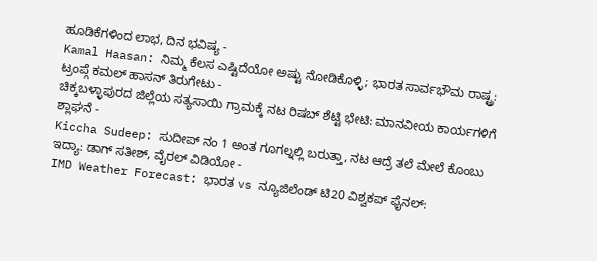ಹೂಡಿಕೆಗಳಿಂದ ಲಾಭ, ದಿನ ಭವಿಷ್ಯ -
Kamal Haasan: ನಿಮ್ಮ ಕೆಲಸ ಎಷ್ಟಿದೆಯೋ ಅಷ್ಟು ನೋಡಿಕೊಳ್ಳಿ; ಭಾರತ ಸಾರ್ವಭೌಮ ರಾಷ್ಟ್ರ: ಟ್ರಂಪ್ಗೆ ಕಮಲ್ ಹಾಸನ್ ತಿರುಗೇಟು -
ಚಿಕ್ಕಬಳ್ಳಾಪುರದ ಜಿಲ್ಲೆಯ ಸತ್ಯಸಾಯಿ ಗ್ರಾಮಕ್ಕೆ ನಟ ರಿಷಬ್ ಶೆಟ್ಟಿ ಭೇಟಿ: ಮಾನವೀಯ ಕಾರ್ಯಗಳಿಗೆ ಶ್ಲಾಘನೆ -
Kiccha Sudeep: ಸುದೀಪ್ ನಂ 1 ಅಂತ ಗೂಗಲ್ನಲ್ಲಿ ಬರುತ್ತಾ, ನಟ ಆದ್ರೆ ತಲೆ ಮೇಲೆ ಕೊಂಬು ಇದ್ಯಾ: ಡಾಗ್ ಸತೀಶ್, ವೈರಲ್ ವಿಡಿಯೋ -
IMD Weather Forecast: ಭಾರತ vs ನ್ಯೂಜಿಲೆಂಡ್ ಟಿ20 ವಿಶ್ವಕಪ್ ಫೈನಲ್: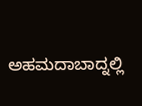ಅಹಮದಾಬಾದ್ನಲ್ಲಿ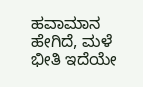ಹವಾಮಾನ ಹೇಗಿದೆ, ಮಳೆ ಭೀತಿ ಇದೆಯೇ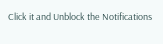Click it and Unblock the Notifications